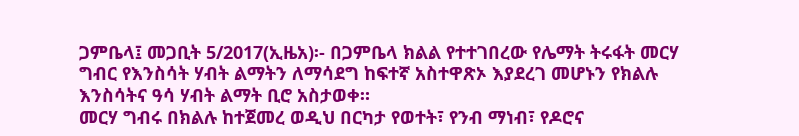ጋምቤላ፤ መጋቢት 5/2017(ኢዜአ)፡- በጋምቤላ ክልል የተተገበረው የሌማት ትሩፋት መርሃ ግብር የእንስሳት ሃብት ልማትን ለማሳደግ ከፍተኛ አስተዋጽኦ እያደረገ መሆኑን የክልሉ እንስሳትና ዓሳ ሃብት ልማት ቢሮ አስታወቀ።
መርሃ ግብሩ በክልሉ ከተጀመረ ወዲህ በርካታ የወተት፣ የንብ ማነብ፣ የዶሮና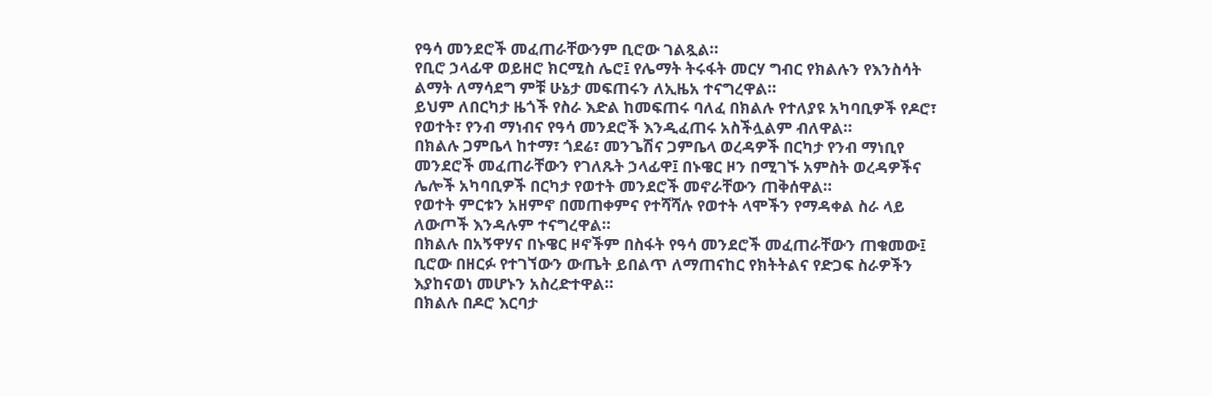የዓሳ መንደሮች መፈጠራቸውንም ቢሮው ገልጿል።
የቢሮ ኃላፊዋ ወይዘሮ ክርሚስ ሌሮ፤ የሌማት ትሩፋት መርሃ ግብር የክልሉን የእንስሳት ልማት ለማሳደግ ምቹ ሁኔታ መፍጠሩን ለኢዜአ ተናግረዋል።
ይህም ለበርካታ ዜጎች የስራ እድል ከመፍጠሩ ባለፈ በክልሉ የተለያዩ አካባቢዎች የዶሮ፣ የወተት፣ የንብ ማነብና የዓሳ መንደሮች እንዲፈጠሩ አስችሏልም ብለዋል።
በክልሉ ጋምቤላ ከተማ፣ ጎደሬ፣ መንጌሽና ጋምቤላ ወረዳዎች በርካታ የንብ ማነቢየ መንደሮች መፈጠራቸውን የገለጹት ኃላፊዋ፤ በኑዌር ዞን በሚገኙ አምስት ወረዳዎችና ሌሎች አካባቢዎች በርካታ የወተት መንደሮች መኖራቸውን ጠቅሰዋል።
የወተት ምርቱን አዘምኖ በመጠቀምና የተሻሻሉ የወተት ላሞችን የማዳቀል ስራ ላይ ለውጦች እንዳሉም ተናግረዋል።
በክልሉ በአኝዋሃና በኑዌር ዞኖችም በስፋት የዓሳ መንደሮች መፈጠራቸውን ጠቁመው፤ ቢሮው በዘርፉ የተገኘውን ውጤት ይበልጥ ለማጠናከር የክትትልና የድጋፍ ስራዎችን እያከናወነ መሆኑን አስረድተዋል።
በክልሉ በዶሮ እርባታ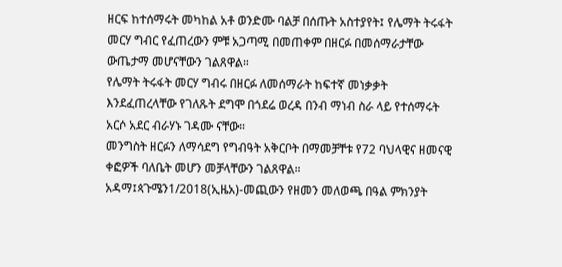ዘርፍ ከተሰማሩት መካከል አቶ ወንድሙ ባልቻ በሰጡት አስተያየት፤ የሌማት ትሩፋት መርሃ ግብር የፈጠረውን ምቹ አጋጣሚ በመጠቀም በዘርፉ በመሰማራታቸው ውጤታማ መሆናቸውን ገልጸዋል።
የሌማት ትሩፋት መርሃ ግብሩ በዘርፉ ለመሰማራት ከፍተኛ መነቃቃት እንደፈጠረላቸው የገለጹት ደግሞ በጎደሬ ወረዳ በንብ ማነብ ስራ ላይ የተሰማሩት አርሶ አደር ብራሃኑ ገዳሙ ናቸው።
መንግስት ዘርፉን ለማሳደግ የግብዓት አቅርቦት በማመቻቸቱ የ72 ባህላዊና ዘመናዊ ቀፎዎች ባለቤት መሆን መቻላቸውን ገልጸዋል።
አዳማ፤ጳጉሜን1/2018(ኢዜአ)-መጪውን የዘመን መለወጫ በዓል ምክንያት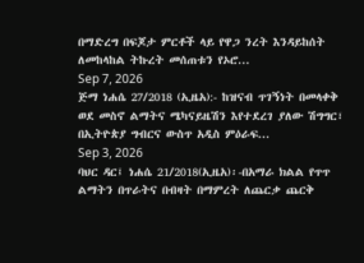በማድረግ በፍጆታ ምርቶች ላይ የዋጋ ንረት እንዳይከሰት ለመከላከል ትኩረት መሰጠቱን የኦሮ...
Sep 7, 2026
ጅማ ነሐሴ 27/2018 (ኢዜአ):- ከዝናብ ጥገኝነት በመላቀቅ ወደ መስኖ ልማትና ሜካናይዜሽን እየተደረገ ያለው ሽግግር፣ በኢትዮጵያ ግብርና ውስጥ አዲስ ምዕራፍ...
Sep 3, 2026
ባህር ዳር፤ ነሐሴ 21/2018(ኢዜአ)፡-በአማራ ክልል የጥጥ ልማትን በጥራትና በብዛት በማምረት ለጨርቃ ጨርቅ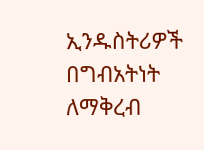ኢንዱስትሪዎች በግብአትነት ለማቅረብ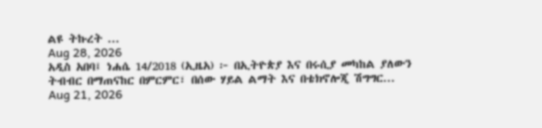ልዩ ትኩረት ...
Aug 28, 2026
አዲስ አበባ፤ ነሐሴ 14/2018 (ኢዜአ) ፦ በኢትዮጵያ እና በሩሲያ መካከል ያለውን ትብብር በማጠናከር በምርምር፣ በሰው ሃይል ልማት እና በቴክኖሎጂ ሽግግር...
Aug 21, 2026